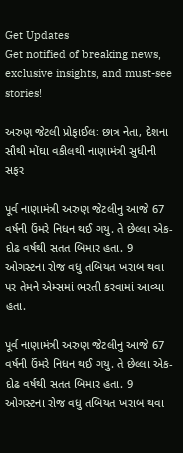Get Updates
Get notified of breaking news, exclusive insights, and must-see stories!

અરુણ જેટલી પ્રોફાઈલઃ છાત્ર નેતા, દેશના સૌથી મોંઘા વકીલથી નાણામંત્રી સુધીની સફર

પૂર્વ નાણામંત્રી અરુણ જેટલીનુ આજે 67 વર્ષની ઉંમરે નિધન થઈ ગયુ. તે છેલ્લા એક-દોઢ વર્ષથી સતત બિમાર હતા. 9 ઓગસ્ટના રોજ વધુ તબિયત ખરાબ થવા પર તેમને એમ્સમાં ભરતી કરવામાં આવ્યા હતા.

પૂર્વ નાણામંત્રી અરુણ જેટલીનુ આજે 67 વર્ષની ઉંમરે નિધન થઈ ગયુ. તે છેલ્લા એક-દોઢ વર્ષથી સતત બિમાર હતા. 9 ઓગસ્ટના રોજ વધુ તબિયત ખરાબ થવા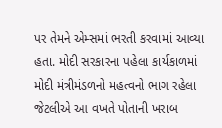પર તેમને એમ્સમાં ભરતી કરવામાં આવ્યા હતા. મોદી સરકારના પહેલા કાર્યકાળમાં મોદી મંત્રીમંડળનો મહત્વનો ભાગ રહેલા જેટલીએ આ વખતે પોતાની ખરાબ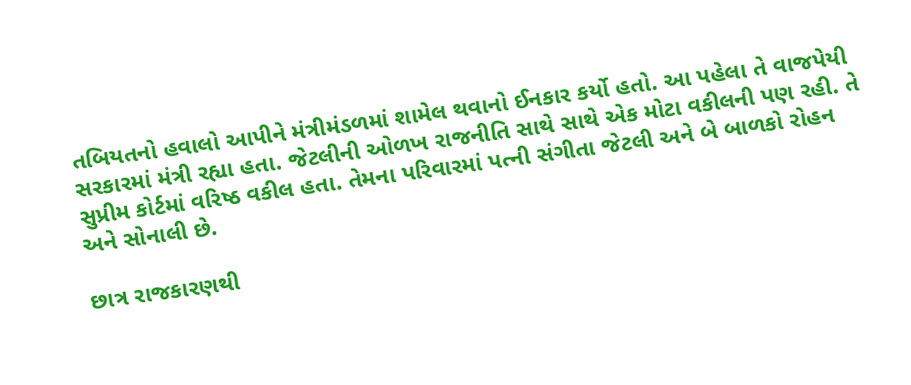તબિયતનો હવાલો આપીને મંત્રીમંડળમાં શામેલ થવાનો ઈનકાર કર્યો હતો. આ પહેલા તે વાજપેયી સરકારમાં મંત્રી રહ્યા હતા. જેટલીની ઓળખ રાજનીતિ સાથે સાથે એક મોટા વકીલની પણ રહી. તે સુપ્રીમ કોર્ટમાં વરિષ્ઠ વકીલ હતા. તેમના પરિવારમાં પત્ની સંગીતા જેટલી અને બે બાળકો રોહન અને સોનાલી છે.

છાત્ર રાજકારણથી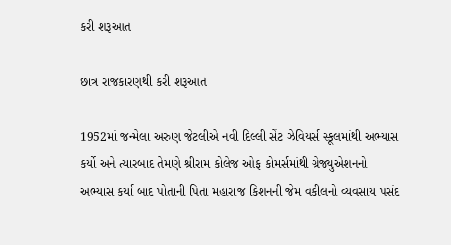કરી શરૂઆત

છાત્ર રાજકારણથી કરી શરૂઆત

1952માં જન્મેલા અરુણ જેટલીએ નવી દિલ્લી સેંટ ઝેવિયર્સ સ્કૂલમાંથી અભ્યાસ કર્યો અને ત્યારબાદ તેમણે શ્રીરામ કોલેજ ઓફ કોમર્સમાંથી ગ્રેજ્યુએશનનો અભ્યાસ કર્યા બાદ પોતાની પિતા મહારાજ કિશનની જેમ વકીલનો વ્યવસાય પસંદ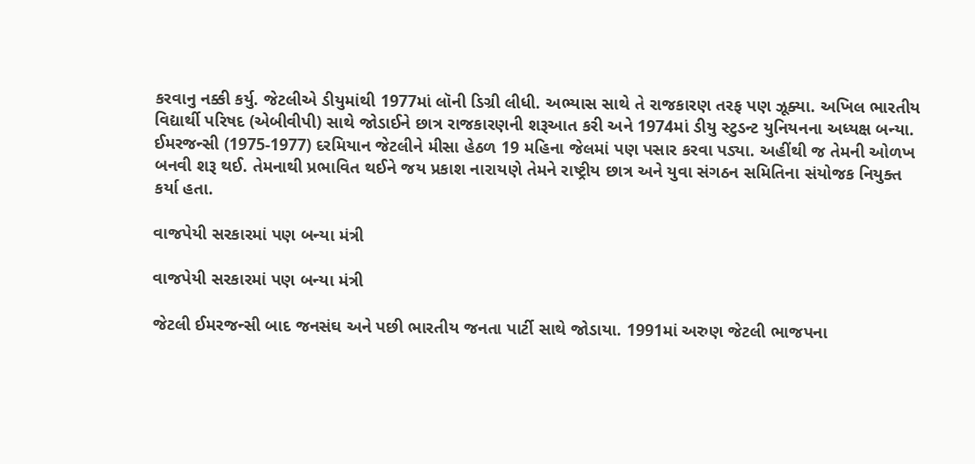કરવાનુ નક્કી કર્યુ. જેટલીએ ડીયુમાંથી 1977માં લૉની ડિગ્રી લીધી. અભ્યાસ સાથે તે રાજકારણ તરફ પણ ઝૂક્યા. અખિલ ભારતીય વિદ્યાર્થી પરિષદ (એબીવીપી) સાથે જોડાઈને છાત્ર રાજકારણની શરૂઆત કરી અને 1974માં ડીયુ સ્ટુડન્ટ યુનિયનના અધ્યક્ષ બન્યા. ઈમરજન્સી (1975-1977) દરમિયાન જેટલીને મીસા હેઠળ 19 મહિના જેલમાં પણ પસાર કરવા પડ્યા. અહીંથી જ તેમની ઓળખ બનવી શરૂ થઈ. તેમનાથી પ્રભાવિત થઈને જય પ્રકાશ નારાયણે તેમને રાષ્ટ્રીય છાત્ર અને યુવા સંગઠન સમિતિના સંયોજક નિયુક્ત કર્યા હતા.

વાજપેયી સરકારમાં પણ બન્યા મંત્રી

વાજપેયી સરકારમાં પણ બન્યા મંત્રી

જેટલી ઈમરજન્સી બાદ જનસંઘ અને પછી ભારતીય જનતા પાર્ટી સાથે જોડાયા. 1991માં અરુણ જેટલી ભાજપના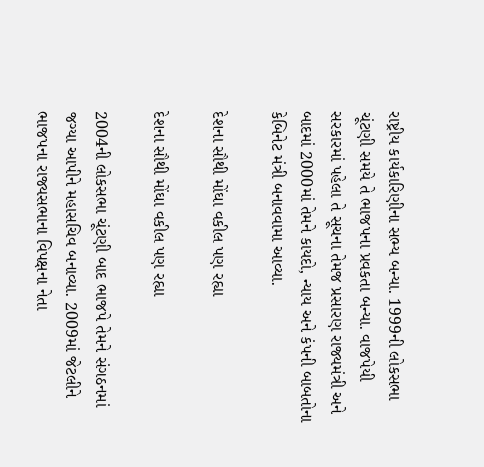રાષ્ટ્રીય કાર્યકારિણીના સભ્ય બન્યા. 1999ની લોકસભા ચૂંટણી સમયે તે ભાજપના પ્રવકતા બન્યા. વાજપેયી સરકારમાં પહેલા તે સૂચના તેમજ પ્રસારણ રાજ્યમંત્રી અને બાદમાં 2000માં તેમને કાયદો, ન્યાય અને કંપની બાબતોના કેબિનેટ મંત્રી બનાવવામા આવ્યા.

દેશના સૌથી મોંઘા વકીલ પણ રહ્યા

દેશના સૌથી મોંઘા વકીલ પણ રહ્યા

2004ની લોકસભા ચૂંટણી બાદ ભાજપે તેમને સંગઠનમાં જગ્યા આપીને મહાસચિવ બનાવ્યા. 2009માં જેટલીને ભાજપના રાજ્યસભાના વિપક્ષના નેતા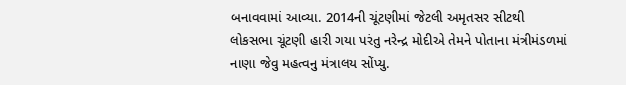બનાવવામાં આવ્યા. 2014ની ચૂંટણીમાં જેટલી અમૃતસર સીટથી લોકસભા ચૂંટણી હારી ગયા પરંતુ નરેન્દ્ર મોદીએ તેમને પોતાના મંત્રીમંડળમાં નાણા જેવુ મહત્વનુ મંત્રાલય સોંપ્યુ.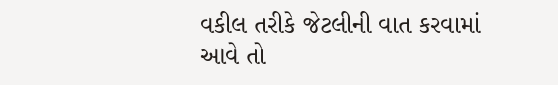વકીલ તરીકે જેટલીની વાત કરવામાં આવે તો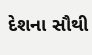દેશના સૌથી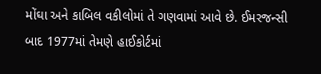મોંઘા અને કાબિલ વકીલોમાં તે ગણવામાં આવે છે. ઈમરજન્સી બાદ 1977માં તેમણે હાઈકોર્ટમાં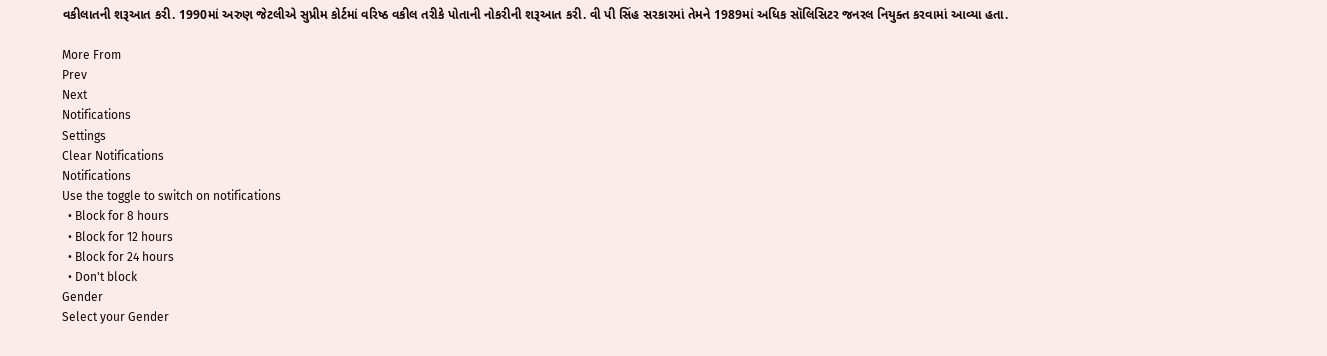વકીલાતની શરૂઆત કરી. 1990માં અરુણ જેટલીએ સુપ્રીમ કોર્ટમાં વરિષ્ઠ વકીલ તરીકે પોતાની નોકરીની શરૂઆત કરી. વી પી સિંહ સરકારમાં તેમને 1989માં અધિક સૉલિસિટર જનરલ નિયુક્ત કરવામાં આવ્યા હતા.

More From
Prev
Next
Notifications
Settings
Clear Notifications
Notifications
Use the toggle to switch on notifications
  • Block for 8 hours
  • Block for 12 hours
  • Block for 24 hours
  • Don't block
Gender
Select your Gender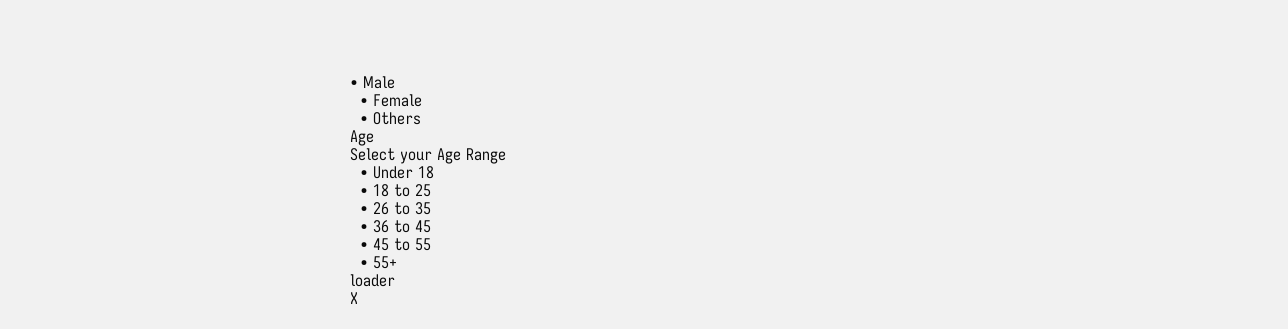• Male
  • Female
  • Others
Age
Select your Age Range
  • Under 18
  • 18 to 25
  • 26 to 35
  • 36 to 45
  • 45 to 55
  • 55+
loader
X